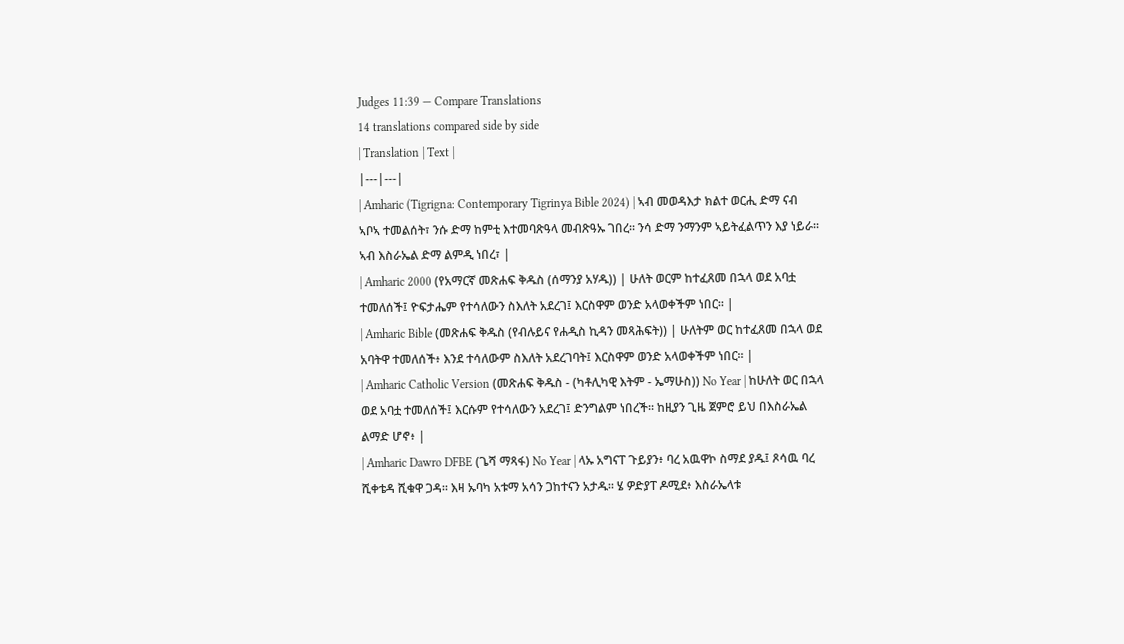Judges 11:39 — Compare Translations
14 translations compared side by side
| Translation | Text |
|---|---|
| Amharic (Tigrigna: Contemporary Tigrinya Bible 2024) | ኣብ መወዳእታ ክልተ ወርሒ ድማ ናብ ኣቦኣ ተመልሰት፣ ንሱ ድማ ከምቲ እተመባጽዓላ መብጽዓኡ ገበረ። ንሳ ድማ ንማንም ኣይትፈልጥን እያ ነይራ። ኣብ እስራኤል ድማ ልምዲ ነበረ፣ |
| Amharic 2000 (የአማርኛ መጽሐፍ ቅዱስ (ሰማንያ አሃዱ)) | ሁለት ወርም ከተፈጸመ በኋላ ወደ አባቷ ተመለሰች፤ ዮፍታሔም የተሳለውን ስእለት አደረገ፤ እርስዋም ወንድ አላወቀችም ነበር። |
| Amharic Bible (መጽሐፍ ቅዱስ (የብሉይና የሐዲስ ኪዳን መጻሕፍት)) | ሁለትም ወር ከተፈጸመ በኋላ ወደ አባትዋ ተመለሰች፥ እንደ ተሳለውም ስእለት አደረገባት፤ እርስዋም ወንድ አላወቀችም ነበር። |
| Amharic Catholic Version (መጽሐፍ ቅዱስ - (ካቶሊካዊ እትም - ኤማሁስ)) No Year | ከሁለት ወር በኋላ ወደ አባቷ ተመለሰች፤ እርሱም የተሳለውን አደረገ፤ ድንግልም ነበረች። ከዚያን ጊዜ ጀምሮ ይህ በእስራኤል ልማድ ሆኖ፥ |
| Amharic Dawro DFBE (ጌሻ ማጻፋ) No Year | ላኡ አግናፐ ጉይያን፥ ባረ አዉዋኮ ስማደ ያዱ፤ ጾሳዉ ባረ ሺቀቴዳ ሺቁዋ ጋዳ። እዛ ኡባካ አቱማ አሳን ጋከተናን አታዱ። ሄ ዎድያፐ ዶሚደ፥ እስራኤላቱ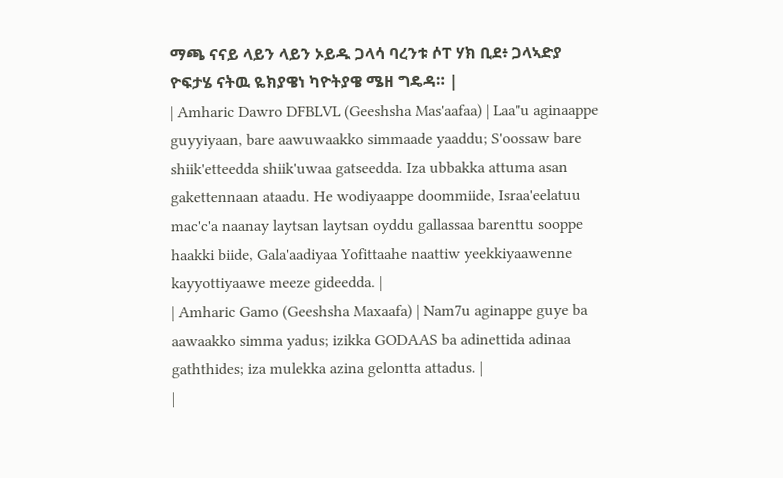ማጫ ናናይ ላይን ላይን ኦይዱ ጋላሳ ባረንቱ ሶፐ ሃክ ቢደ፥ ጋላኣድያ ዮፍታሄ ናትዉ ዬክያዌነ ካዮትያዌ ሜዘ ግዴዳ። |
| Amharic Dawro DFBLVL (Geeshsha Mas'aafaa) | Laa"u aginaappe guyyiyaan, bare aawuwaakko simmaade yaaddu; S'oossaw bare shiik'etteedda shiik'uwaa gatseedda. Iza ubbakka attuma asan gakettennaan ataadu. He wodiyaappe doommiide, Israa'eelatuu mac'c'a naanay laytsan laytsan oyddu gallassaa barenttu sooppe haakki biide, Gala'aadiyaa Yofittaahe naattiw yeekkiyaawenne kayyottiyaawe meeze gideedda. |
| Amharic Gamo (Geeshsha Maxaafa) | Nam7u aginappe guye ba aawaakko simma yadus; izikka GODAAS ba adinettida adinaa gaththides; iza mulekka azina gelontta attadus. |
|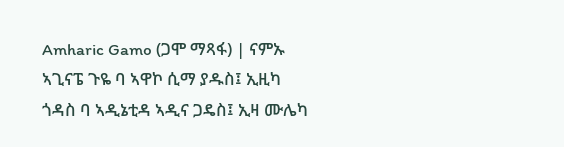Amharic Gamo (ጋሞ ማጻፋ) | ናምኡ ኣጊናፔ ጉዬ ባ ኣዋኮ ሲማ ያዱስ፤ ኢዚካ ጎዳስ ባ ኣዲኔቲዳ ኣዲና ጋዴስ፤ ኢዛ ሙሌካ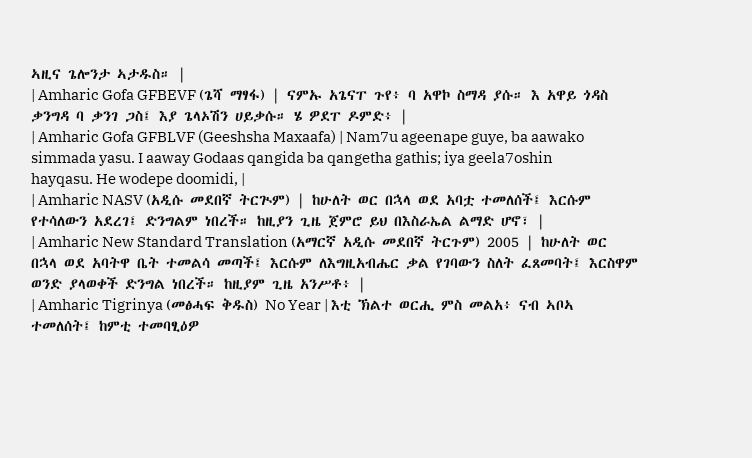ኣዚና ጌሎንታ ኣታዱስ። |
| Amharic Gofa GFBEVF (ጌሻ ማፃፋ) | ናምኡ አጌናፐ ጉየ፥ ባ አዋኮ ስማዳ ያሱ። እ አዋይ ጎዳስ ቃንግዳ ባ ቃንገ ጋስ፤ እያ ጌላኦሽን ሀይቃሱ። ሄ ዎደፐ ዶምድ፥ |
| Amharic Gofa GFBLVF (Geeshsha Maxaafa) | Nam7u ageenape guye, ba aawako simmada yasu. I aaway Godaas qangida ba qangetha gathis; iya geela7oshin hayqasu. He wodepe doomidi, |
| Amharic NASV (አዲሱ መደበኛ ትርጒም) | ከሁለት ወር በኋላ ወደ አባቷ ተመለሰች፤ እርሱም የተሳለውን አደረገ፤ ድንግልም ነበረች። ከዚያን ጊዜ ጀምሮ ይህ በእስራኤል ልማድ ሆኖ፣ |
| Amharic New Standard Translation (አማርኛ አዲሱ መደበኛ ትርጉም) 2005 | ከሁለት ወር በኋላ ወደ አባትዋ ቤት ተመልሳ መጣች፤ እርሱም ለእግዚአብሔር ቃል የገባውን ስለት ፈጸመባት፤ እርስዋም ወንድ ያላወቀች ድንግል ነበረች። ከዚያም ጊዜ አንሥቶ፥ |
| Amharic Tigrinya (መፅሓፍ ቅዱስ) No Year | እቲ ኽልተ ወርሒ ምስ መልአ፥ ናብ ኣቦኣ ተመለሰት፤ ከምቲ ተመባፂዕዎ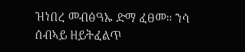ዝነበረ መብፅዓኡ ድማ ፈፀመ። ንሳ ሰብኣይ ዘይትፈልጥ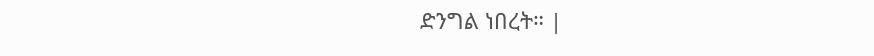ድንግል ነበረት። |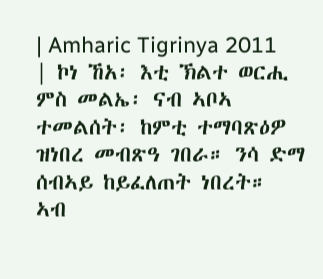| Amharic Tigrinya 2011 | ኮነ ኸአ፡ እቲ ኽልተ ወርሒ ምስ መልኤ፡ ናብ ኣቦኣ ተመልሰት፡ ከምቲ ተማባጽዕዎ ዝነበረ መብጽዓ ገበራ። ንሳ ድማ ሰብኣይ ከይፈለጠት ነበረት። ኣብ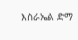እስራኤል ድማ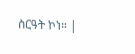ስርዓት ኮነ። |